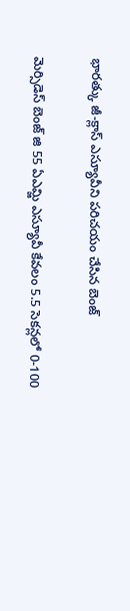భారత్కు జీ-క్లాస్ ఎస్యూవీని పరిచయం చేసిన బెంజ్

మెర్సిడెస్ బెంజ్ జి 55 ఏఎమ్జి ఎస్యూవీ కేవలం 5.5 సెకన్లలో 0-100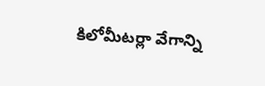కిలోమీటర్లా వేగాన్ని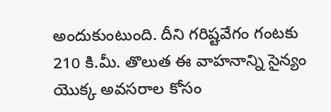అందుకుంటుంది. దీని గరిష్టవేగం గంటకు 210 కి.మీ. తొలుత ఈ వాహనాన్ని సైన్యం యొక్క అవసరాల కోసం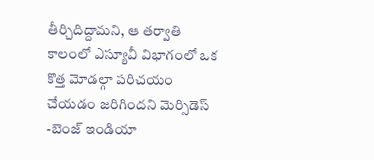తీర్చిదిద్దామని, ఆ తర్వాతి కాలంలో ఎస్యూవీ విభాగంలో ఒక కొత్త మోడల్గా పరిచయం చేయడం జరిగిందని మెర్సిడెస్ -బెంజ్ ఇండియా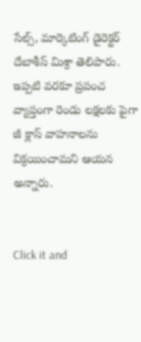సేల్స్, మార్కెటింగ్ డైరెక్టర్ దేబాశీస్ మిశ్రా తెలిపారు. ఇప్పటి వరకూ ప్రపంచ వ్యాప్తంగా రెండు లక్షలకు పైగా జీ క్లాస్ వాహనాలను విక్రయించామని ఆయన అన్నారు.


Click it and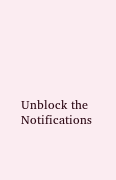Unblock the Notifications